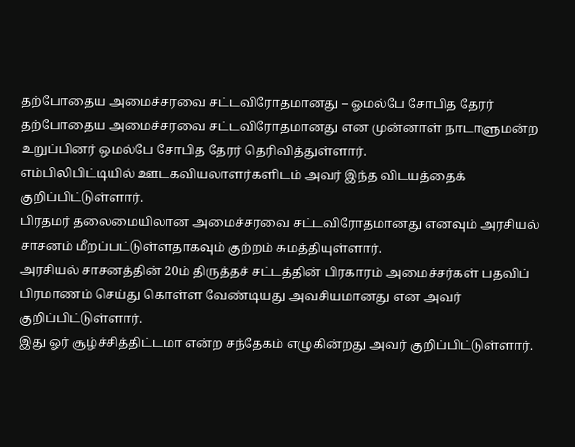தற்போதைய அமைச்சரவை சட்டவிரோதமானது – ஓமல்பே சோபித தேரர்
தற்போதைய அமைச்சரவை சட்டவிரோதமானது என முன்னாள் நாடாளுமன்ற உறுப்பினர் ஒமல்பே சோபித தேரர் தெரிவித்துள்ளார்.
எம்பிலிபிட்டியில் ஊடகவியலாளர்களிடம் அவர் இந்த விடயத்தைக் குறிப்பிட்டுள்ளார்.
பிரதமர் தலைமையிலான அமைச்சரவை சட்டவிரோதமானது எனவும் அரசியல் சாசனம் மீறப்பட்டுள்ளதாகவும் குற்றம் சுமத்தியுள்ளார்.
அரசியல் சாசனத்தின் 20ம் திருத்தச் சட்டத்தின் பிரகாரம் அமைச்சர்கள் பதவிப் பிரமாணம் செய்து கொள்ள வேண்டியது அவசியமானது என அவர் குறிப்பிட்டுள்ளார்.
இது ஓர் சூழ்ச்சித்திட்டமா என்ற சந்தேகம் எழுகின்றது அவர் குறிப்பிட்டுள்ளார்.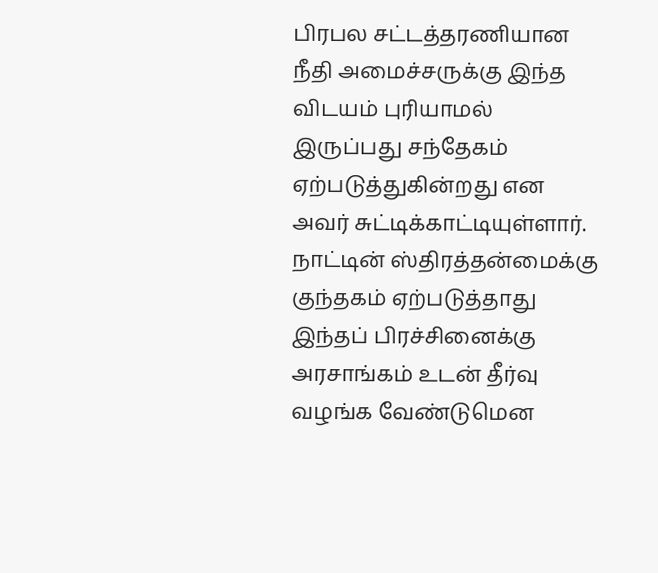பிரபல சட்டத்தரணியான நீதி அமைச்சருக்கு இந்த விடயம் புரியாமல் இருப்பது சந்தேகம் ஏற்படுத்துகின்றது என அவர் சுட்டிக்காட்டியுள்ளார்.
நாட்டின் ஸ்திரத்தன்மைக்கு குந்தகம் ஏற்படுத்தாது இந்தப் பிரச்சினைக்கு அரசாங்கம் உடன் தீர்வு வழங்க வேண்டுமென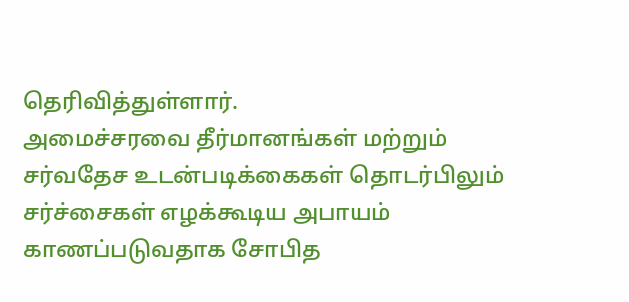தெரிவித்துள்ளார்.
அமைச்சரவை தீர்மானங்கள் மற்றும் சர்வதேச உடன்படிக்கைகள் தொடர்பிலும் சர்ச்சைகள் எழக்கூடிய அபாயம் காணப்படுவதாக சோபித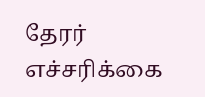தேரர் எச்சரிக்கை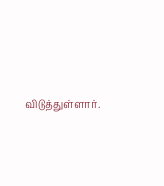விடுத்துள்ளார்.